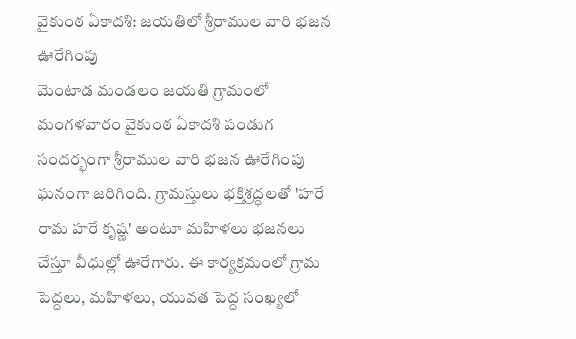వైకుంఠ ఏకాదశి: జయతిలో శ్రీరాముల వారి భజన ఊరేగింపు
మెంటాడ మండలం జయతి గ్రామంలో మంగళవారం వైకుంఠ ఏకాదశి పండుగ సందర్భంగా శ్రీరాముల వారి భజన ఊరేగింపు ఘనంగా జరిగింది. గ్రామస్తులు భక్తిశ్రద్ధలతో 'హరే రామ హరే కృష్ణ' అంటూ మహిళలు భజనలు చేస్తూ వీధుల్లో ఊరేగారు. ఈ కార్యక్రమంలో గ్రామ పెద్దలు, మహిళలు, యువత పెద్ద సంఖ్యలో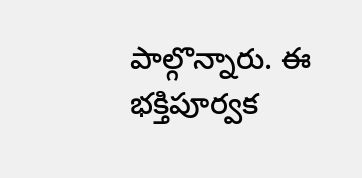పాల్గొన్నారు. ఈ భక్తిపూర్వక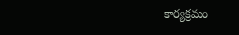కార్యక్రమం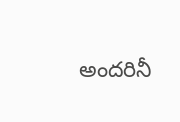అందరినీ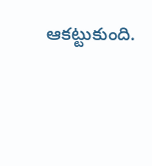ఆకట్టుకుంది.